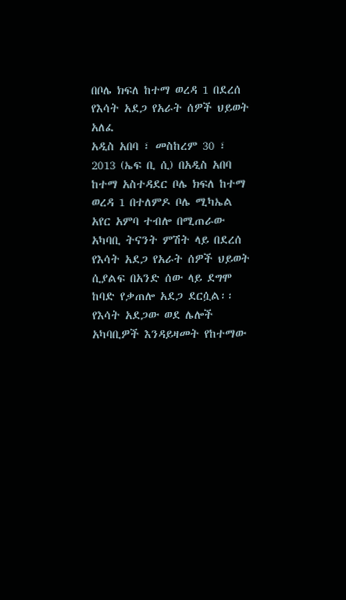በቦሌ ክፍለ ከተማ ወረዳ 1 በደረሰ የእሳት አደጋ የአራት ሰዎች ህይወት አለፈ
አዲስ አበባ ፣ መስከረም 30 ፣ 2013 (ኤፍ ቢ ሲ) በአዲስ አበባ ከተማ አስተዳደር ቦሌ ክፍለ ከተማ ወረዳ 1 በተለምዶ ቦሌ ሚካኤል አየር አምባ ተብሎ በሚጠራው አካባቢ ትናንት ምሽት ላይ በደረሰ የእሳት አደጋ የአራት ሰዎች ህይወት ሲያልፍ በአንድ ሰው ላይ ደግሞ ከባድ የቃጠሎ አደጋ ደርሷል፡፡
የእሳት አደጋው ወደ ሌሎች አካባቢዎች እንዳይዛመት የከተማው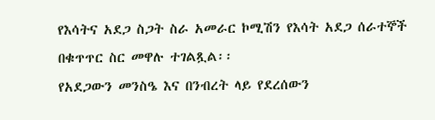የእሳትና አደጋ ስጋት ስራ አመራር ኮሚሽን የእሳት አደጋ ሰራተኞች በቁጥጥር ስር መዋሉ ተገልጿል፡፡
የአደጋውን መንስዔ እና በንብረት ላይ የደረሰውን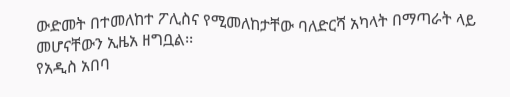ውድመት በተመለከተ ፖሊስና የሚመለከታቸው ባለድርሻ አካላት በማጣራት ላይ መሆናቸውን ኢዜአ ዘግቧል፡፡
የአዲስ አበባ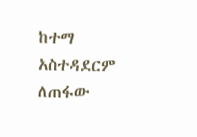ከተማ አስተዳደርም ለጠፋው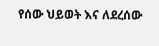የሰው ህይወት እና ለደረሰው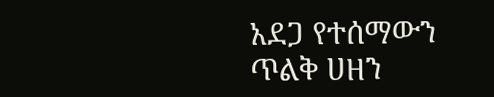አደጋ የተሰማውን ጥልቅ ሀዘን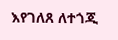እየገለጸ ለተጎጂ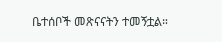ቤተሰቦች መጽናናትን ተመኝቷል።